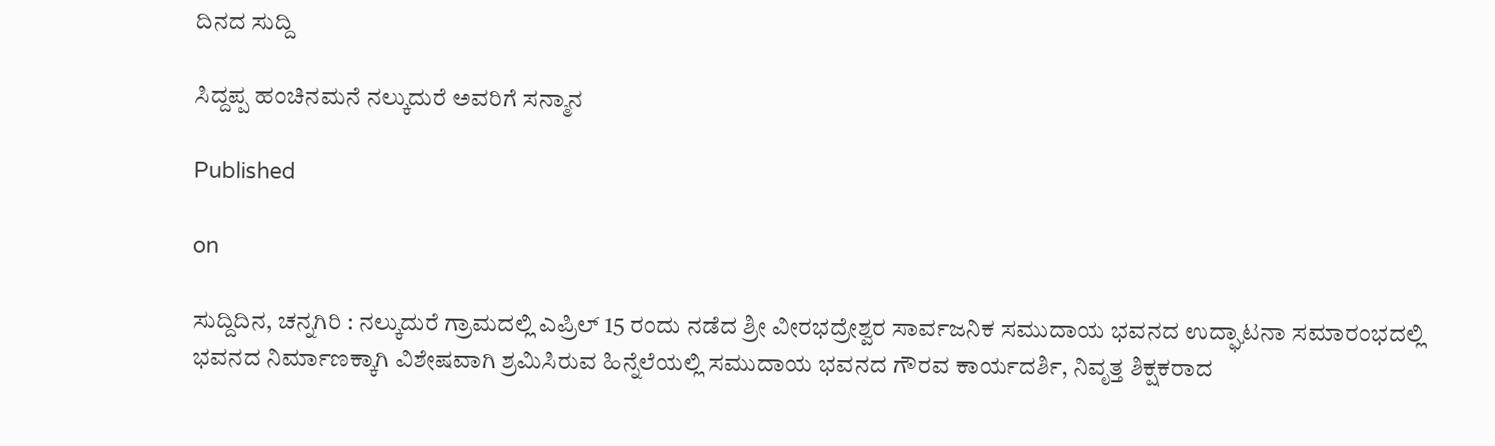ದಿನದ ಸುದ್ದಿ

ಸಿದ್ದಪ್ಪ ಹಂಚಿನಮನೆ ನಲ್ಕುದುರೆ ಅವರಿಗೆ ಸನ್ಮಾನ

Published

on

ಸುದ್ದಿದಿನ, ಚನ್ನಗಿರಿ : ನಲ್ಕುದುರೆ ಗ್ರಾಮದಲ್ಲಿ ಎಪ್ರಿಲ್ 15 ರಂದು ನಡೆದ ಶ್ರೀ ವೀರಭದ್ರೇಶ್ವರ ಸಾರ್ವಜನಿಕ ಸಮುದಾಯ ಭವನದ ಉದ್ಘಾಟನಾ ಸಮಾರಂಭದಲ್ಲಿ ಭವನದ ನಿರ್ಮಾಣಕ್ಕಾಗಿ ವಿಶೇಷವಾಗಿ ಶ್ರಮಿಸಿರುವ ಹಿನ್ನೆಲೆಯಲ್ಲಿ ಸಮುದಾಯ ಭವನದ ಗೌರವ ಕಾರ್ಯದರ್ಶಿ, ನಿವೃತ್ತ ಶಿಕ್ಷಕರಾದ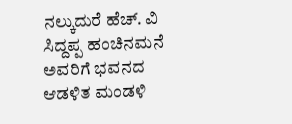ನಲ್ಕುದುರೆ ಹೆಚ್. ವಿ ಸಿದ್ದಪ್ಪ ಹಂಚಿನಮನೆ ಅವರಿಗೆ ಭವನದ ಆಡಳಿತ ಮಂಡಳಿ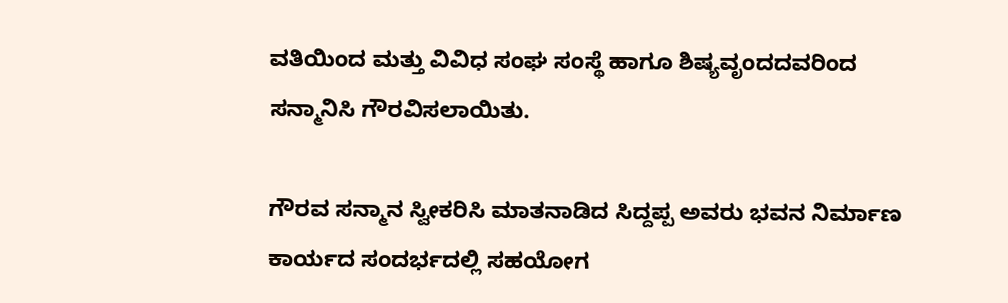ವತಿಯಿಂದ ಮತ್ತು ವಿವಿಧ ಸಂಘ ಸಂಸ್ಥೆ ಹಾಗೂ ಶಿಷ್ಯವೃಂದದವರಿಂದ ಸನ್ಮಾನಿಸಿ ಗೌರವಿಸಲಾಯಿತು.

ಗೌರವ ಸನ್ಮಾನ ಸ್ವೀಕರಿಸಿ ಮಾತನಾಡಿದ ಸಿದ್ದಪ್ಪ ಅವರು ಭವನ ನಿರ್ಮಾಣ ಕಾರ್ಯದ ಸಂದರ್ಭದಲ್ಲಿ ಸಹಯೋಗ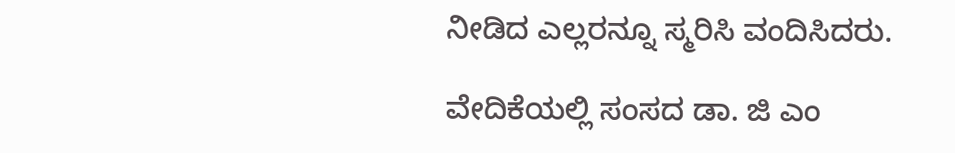ನೀಡಿದ ಎಲ್ಲರನ್ನೂ ಸ್ಮರಿಸಿ ವಂದಿಸಿದರು.

ವೇದಿಕೆಯಲ್ಲಿ ಸಂಸದ ಡಾ. ಜಿ ಎಂ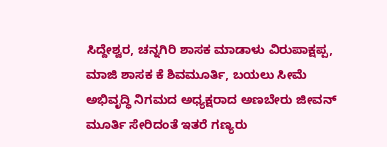ಸಿದ್ದೇಶ್ವರ, ಚನ್ನಗಿರಿ ಶಾಸಕ ಮಾಡಾಳು ವಿರುಪಾಕ್ಷಪ್ಪ, ಮಾಜಿ ಶಾಸಕ ಕೆ ಶಿವಮೂರ್ತಿ, ಬಯಲು ಸೀಮೆ ಅಭಿವೃದ್ಧಿ ನಿಗಮದ ಅಧ್ಯಕ್ಷರಾದ ಅಣಬೇರು ಜೀವನ್ ಮೂರ್ತಿ ಸೇರಿದಂತೆ ಇತರೆ ಗಣ್ಯರು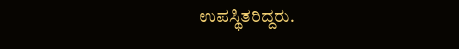ಉಪಸ್ಥಿತರಿದ್ದರು.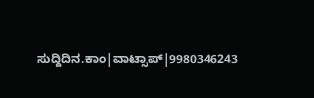ಸುದ್ದಿದಿನ.ಕಾಂ|ವಾಟ್ಸಾಪ್|9980346243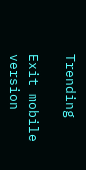Trending

Exit mobile version